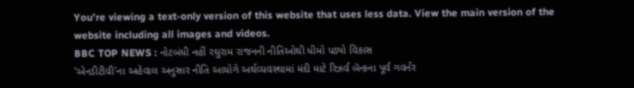You’re viewing a text-only version of this website that uses less data. View the main version of the website including all images and videos.
BBC TOP NEWS : નોટબંધી નહીં રઘુરામ રાજનની નીતિઓથી ધીમો પડ્યો વિકાસ
'એનડીટીવી'ના અહેવાલ અનુસાર નીતિ આયોગે અર્થવ્યવસ્થામાં મંદી માટે રિઝર્વ બૅન્કના પૂર્વ ગવર્નર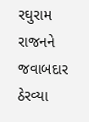રઘુરામ રાજનને જવાબદાર ઠેરવ્યા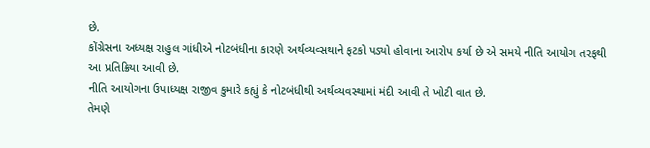છે.
કોંગ્રેસના અધ્યક્ષ રાહુલ ગાંધીએ નોટબંધીના કારણે અર્થવ્યવ્સથાને ફટકો પડ્યો હોવાના આરોપ કર્યા છે એ સમયે નીતિ આયોગ તરફથી આ પ્રતિક્રિયા આવી છે.
નીતિ આયોગના ઉપાધ્યક્ષ રાજીવ કુમારે કહ્યું કે નોટબંધીથી અર્થવ્યવસ્થામાં મંદી આવી તે ખોટી વાત છે.
તેમણે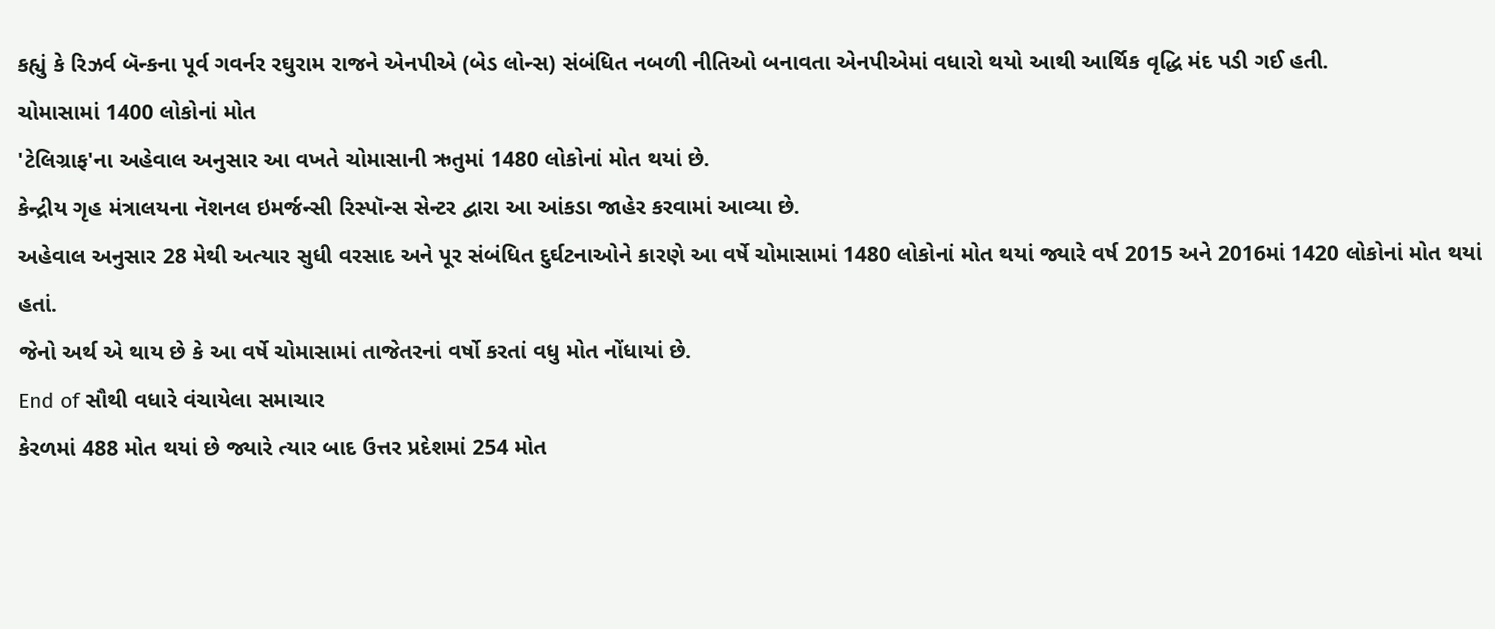કહ્યું કે રિઝર્વ બૅન્કના પૂર્વ ગવર્નર રઘુરામ રાજને એનપીએ (બેડ લોન્સ) સંબંધિત નબળી નીતિઓ બનાવતા એનપીએમાં વધારો થયો આથી આર્થિક વૃદ્ધિ મંદ પડી ગઈ હતી.
ચોમાસામાં 1400 લોકોનાં મોત
'ટેલિગ્રાફ'ના અહેવાલ અનુસાર આ વખતે ચોમાસાની ઋતુમાં 1480 લોકોનાં મોત થયાં છે.
કેન્દ્રીય ગૃહ મંત્રાલયના નૅશનલ ઇમર્જન્સી રિસ્પૉન્સ સેન્ટર દ્વારા આ આંકડા જાહેર કરવામાં આવ્યા છે.
અહેવાલ અનુસાર 28 મેથી અત્યાર સુધી વરસાદ અને પૂર સંબંધિત દુર્ઘટનાઓને કારણે આ વર્ષે ચોમાસામાં 1480 લોકોનાં મોત થયાં જ્યારે વર્ષ 2015 અને 2016માં 1420 લોકોનાં મોત થયાં હતાં.
જેનો અર્થ એ થાય છે કે આ વર્ષે ચોમાસામાં તાજેતરનાં વર્ષો કરતાં વધુ મોત નોંધાયાં છે.
End of સૌથી વધારે વંચાયેલા સમાચાર
કેરળમાં 488 મોત થયાં છે જ્યારે ત્યાર બાદ ઉત્તર પ્રદેશમાં 254 મોત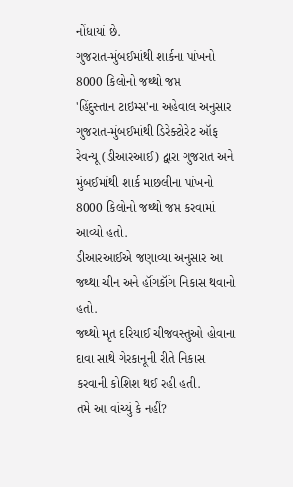નોંધાયાં છે.
ગુજરાત-મુંબઈમાંથી શાર્કના પાંખનો 8000 કિલોનો જથ્થો જપ્ત
'હિંદુસ્તાન ટાઇમ્સ'ના અહેવાલ અનુસાર ગુજરાત-મુંબઈમાંથી ડિરેક્ટોરેટ ઑફ રેવન્યૂ (ડીઆરઆઈ) દ્વારા ગુજરાત અને મુંબઈમાંથી શાર્ક માછલીના પાંખનો 8000 કિલોનો જથ્થો જપ્ત કરવામાં આવ્યો હતો.
ડીઆરઆઈએ જણાવ્યા અનુસાર આ જથ્થા ચીન અને હૉંગકૉંગ નિકાસ થવાનો હતો.
જથ્થો મૃત દરિયાઈ ચીજવસ્તુઓ હોવાના દાવા સાથે ગેરકાનૂની રીતે નિકાસ કરવાની કોશિશ થઈ રહી હતી.
તમે આ વાંચ્યું કે નહીં?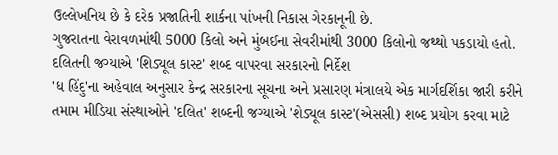ઉલ્લેખનિય છે કે દરેક પ્રજાતિની શાર્કના પાંખની નિકાસ ગેરકાનૂની છે.
ગુજરાતના વેરાવળમાંથી 5000 કિલો અને મુંબઈના સેવરીમાંથી 3000 કિલોનો જથ્થો પકડાયો હતો.
દલિતની જગ્યાએ 'શિડ્યૂલ કાસ્ટ' શબ્દ વાપરવા સરકારનો નિર્દેશ
'ધ હિંદુ'ના અહેવાલ અનુસાર કેન્દ્ર સરકારના સૂચના અને પ્રસારણ મંત્રાલયે એક માર્ગદર્શિકા જારી કરીને તમામ મીડિયા સંસ્થાઓને 'દલિત' શબ્દની જગ્યાએ 'શેડ્યૂલ કાસ્ટ'(એસસી) શબ્દ પ્રયોગ કરવા માટે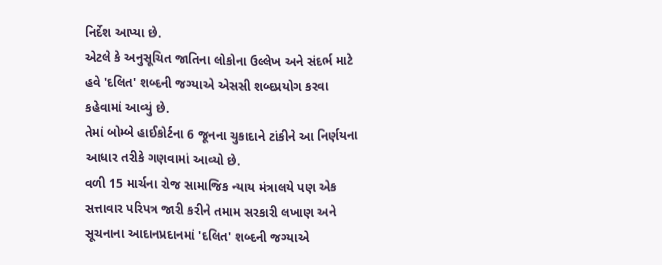નિર્દેશ આપ્યા છે.
એટલે કે અનુસૂચિત જાતિના લોકોના ઉલ્લેખ અને સંદર્ભ માટે હવે 'દલિત' શબ્દની જગ્યાએ એસસી શબ્દપ્રયોગ કરવા કહેવામાં આવ્યું છે.
તેમાં બોમ્બે હાઈકોર્ટના 6 જૂનના ચુકાદાને ટાંકીને આ નિર્ણયના આધાર તરીકે ગણવામાં આવ્યો છે.
વળી 15 માર્ચના રોજ સામાજિક ન્યાય મંત્રાલયે પણ એક સત્તાવાર પરિપત્ર જારી કરીને તમામ સરકારી લખાણ અને સૂચનાના આદાનપ્રદાનમાં 'દલિત' શબ્દની જગ્યાએ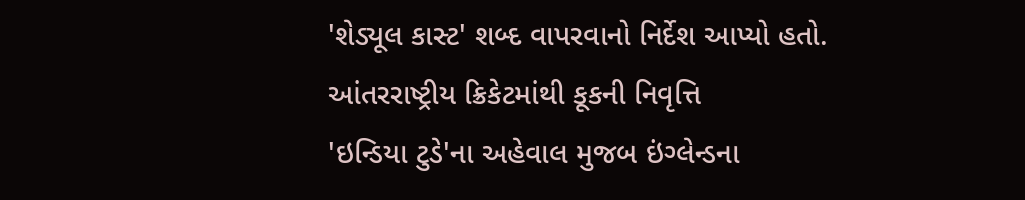'શેડ્યૂલ કાસ્ટ' શબ્દ વાપરવાનો નિર્દેશ આપ્યો હતો.
આંતરરાષ્ટ્રીય ક્રિકેટમાંથી કૂકની નિવૃત્તિ
'ઇન્ડિયા ટુડે'ના અહેવાલ મુજબ ઇંગ્લેન્ડના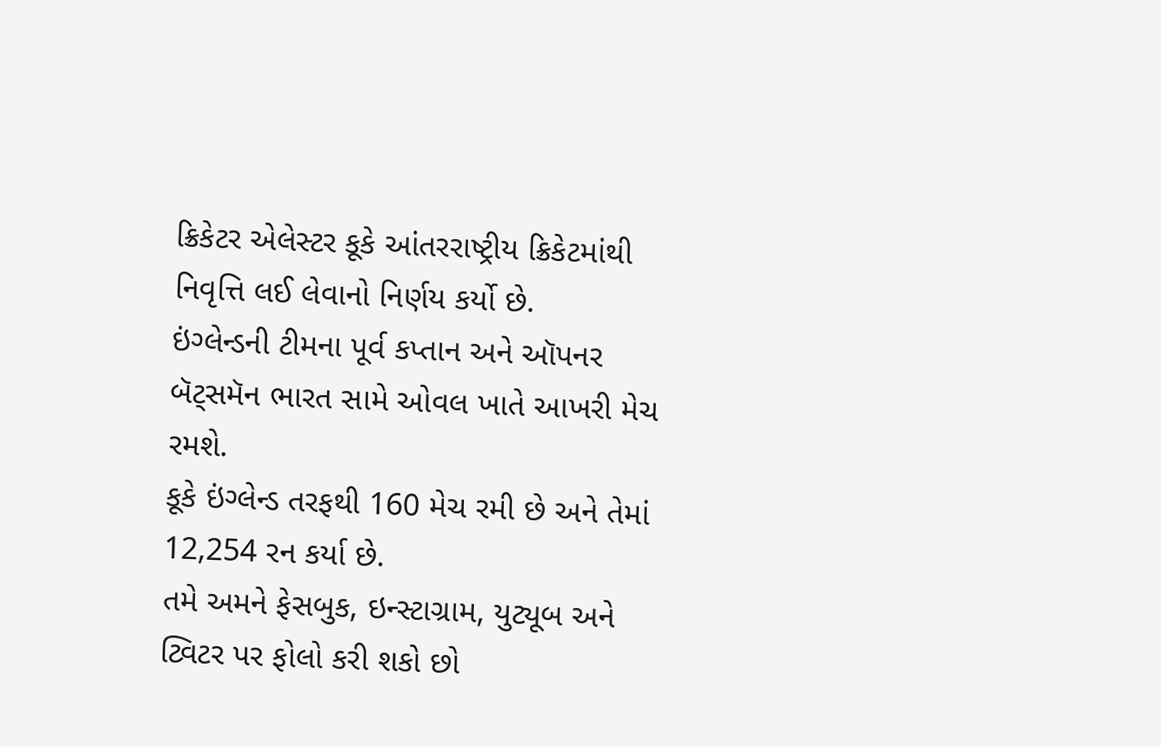ક્રિકેટર એલેસ્ટર કૂકે આંતરરાષ્ટ્રીય ક્રિકેટમાંથી નિવૃત્તિ લઈ લેવાનો નિર્ણય કર્યો છે.
ઇંગ્લેન્ડની ટીમના પૂર્વ કપ્તાન અને ઑપનર બૅટ્સમૅન ભારત સામે ઓવલ ખાતે આખરી મેચ રમશે.
કૂકે ઇંગ્લેન્ડ તરફથી 160 મેચ રમી છે અને તેમાં 12,254 રન કર્યા છે.
તમે અમને ફેસબુક, ઇન્સ્ટાગ્રામ, યુટ્યૂબ અને ટ્વિટર પર ફોલો કરી શકો છો